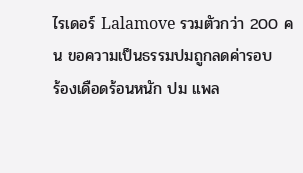ไรเดอร์ Lalamove รวมตัวกว่า 200 คน ขอความเป็นธรรมปมถูกลดค่ารอบ
ร้องเดือดร้อนหนัก ปม แพล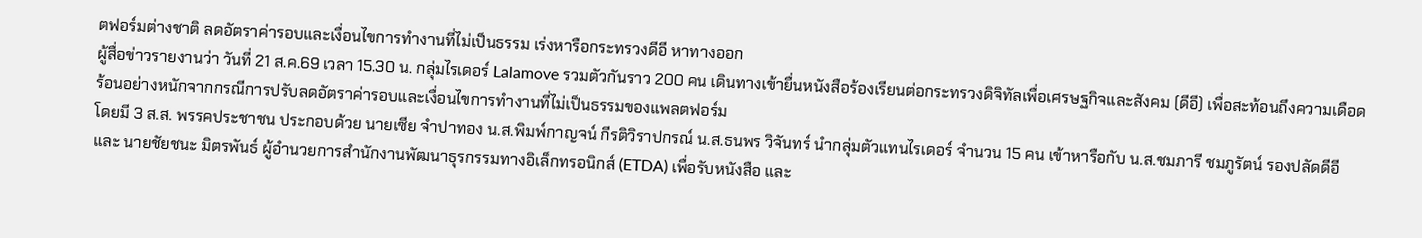ตฟอร์มต่างชาติ ลดอัตราค่ารอบและเงื่อนไขการทำงานที่ไม่เป็นธรรม เร่งหารือกระทรวงดีอี หาทางออก
ผู้สื่อข่าวรายงานว่า วันที่ 21 ส.ค.69 เวลา 15.30 น. กลุ่มไรเดอร์ Lalamove รวมตัวกันราว 200 คน เดินทางเข้ายื่นหนังสือร้องเรียนต่อกระทรวงดิจิทัลเพื่อเศรษฐกิจและสังคม (ดีอี) เพื่อสะท้อนถึงความเดือดร้อนอย่างหนักจากกรณีการปรับลดอัตราค่ารอบและเงื่อนไขการทำงานที่ไม่เป็นธรรมของแพลตฟอร์ม
โดยมี 3 ส.ส. พรรคประชาชน ประกอบด้วย นายเซีย จำปาทอง น.ส.พิมพ์กาญจน์ กีรติวิราปกรณ์ น.ส.ธนพร วิจันทร์ นำกลุ่มตัวแทนไรเดอร์ จำนวน 15 คน เข้าหารือกับ น.ส.ชมภารี ชมภูรัตน์ รองปลัดดีอี และ นายชัยชนะ มิตรพันธ์ ผู้อำนวยการสำนักงานพัฒนาธุรกรรมทางอิเล็กทรอนิกส์ (ETDA) เพื่อรับหนังสือ และ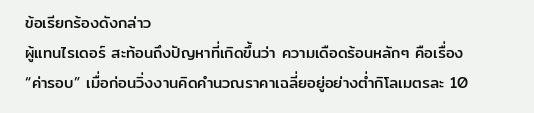ข้อเรียกร้องดังกล่าว
ผู้แทนไรเดอร์ สะท้อนถึงปัญหาที่เกิดขึ้นว่า ความเดือดร้อนหลักๆ คือเรื่อง “ค่ารอบ” เมื่อก่อนวิ่งงานคิดคำนวณราคาเฉลี่ยอยู่อย่างต่ำกิโลเมตรละ 10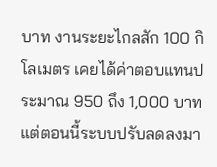บาท งานระยะไกลสัก 100 กิโลเมตร เคยได้ค่าตอบแทนประมาณ 950 ถึง 1,000 บาท แต่ตอนนี้ระบบปรับลดลงมา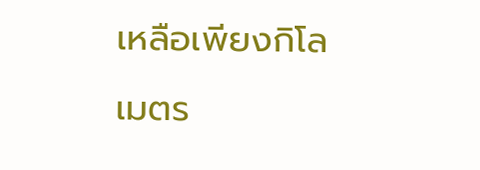เหลือเพียงกิโลเมตร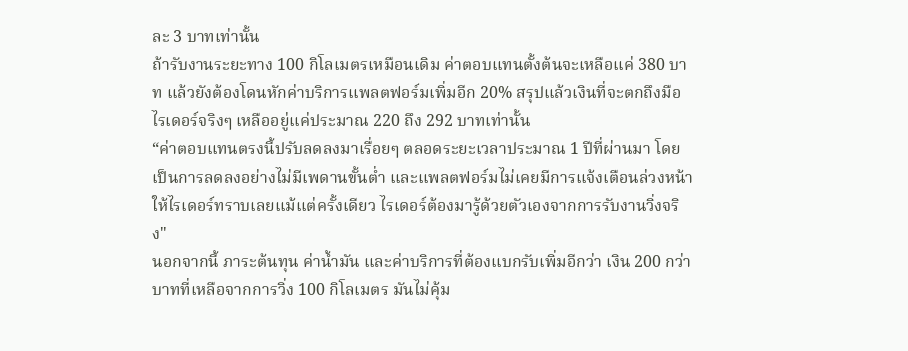ละ 3 บาทเท่านั้น
ถ้ารับงานระยะทาง 100 กิโลเมตรเหมือนเดิม ค่าตอบแทนตั้งต้นจะเหลือแค่ 380 บาท แล้วยังต้องโดนหักค่าบริการแพลตฟอร์มเพิ่มอีก 20% สรุปแล้วเงินที่จะตกถึงมือไรเดอร์จริงๆ เหลืออยู่แค่ประมาณ 220 ถึง 292 บาทเท่านั้น
“ค่าตอบแทนตรงนี้ปรับลดลงมาเรื่อยๆ ตลอดระยะเวลาประมาณ 1 ปีที่ผ่านมา โดยเป็นการลดลงอย่างไม่มีเพดานขั้นต่ำ และแพลตฟอร์มไม่เคยมีการแจ้งเตือนล่วงหน้าให้ไรเดอร์ทราบเลยแม้แต่ครั้งเดียว ไรเดอร์ต้องมารู้ด้วยตัวเองจากการรับงานวิ่งจริง"
นอกจากนี้ ภาระต้นทุน ค่าน้ำมัน และค่าบริการที่ต้องแบกรับเพิ่มอีกว่า เงิน 200 กว่าบาทที่เหลือจากการวิ่ง 100 กิโลเมตร มันไม่คุ้ม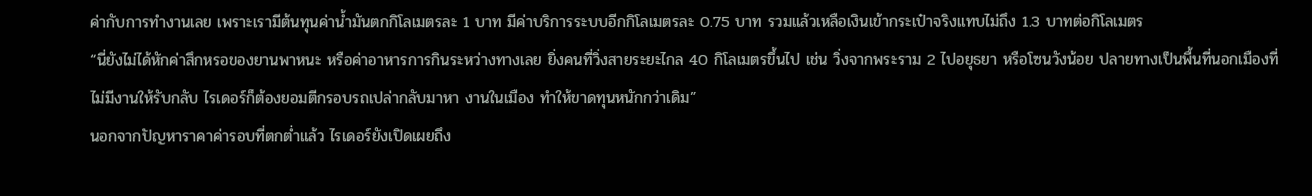ค่ากับการทำงานเลย เพราะเรามีต้นทุนค่าน้ำมันตกกิโลเมตรละ 1 บาท มีค่าบริการระบบอีกกิโลเมตรละ 0.75 บาท รวมแล้วเหลือเงินเข้ากระเป๋าจริงแทบไม่ถึง 1.3 บาทต่อกิโลเมตร
“นี่ยังไม่ได้หักค่าสึกหรอของยานพาหนะ หรือค่าอาหารการกินระหว่างทางเลย ยิ่งคนที่วิ่งสายระยะไกล 40 กิโลเมตรขึ้นไป เช่น วิ่งจากพระราม 2 ไปอยุธยา หรือโซนวังน้อย ปลายทางเป็นพื้นที่นอกเมืองที่ไม่มีงานให้รับกลับ ไรเดอร์ก็ต้องยอมตีกรอบรถเปล่ากลับมาหา งานในเมือง ทำให้ขาดทุนหนักกว่าเดิม”
นอกจากปัญหาราคาค่ารอบที่ตกต่ำแล้ว ไรเดอร์ยังเปิดเผยถึง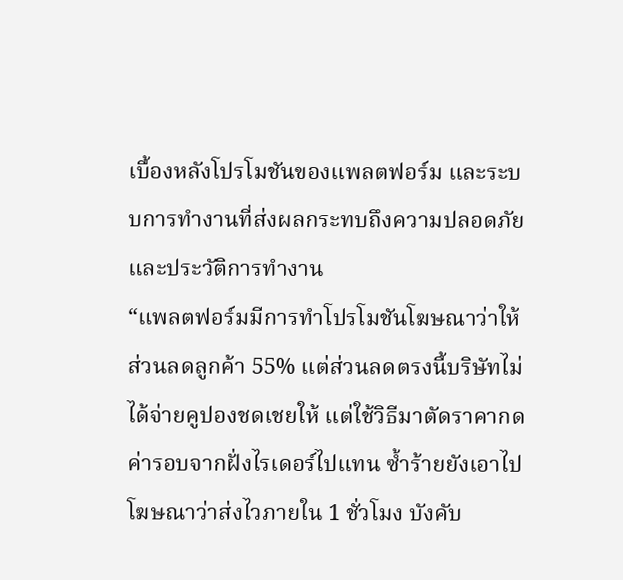เบื้องหลังโปรโมชันของแพลตฟอร์ม และระบบการทำงานที่ส่งผลกระทบถึงความปลอดภัยและประวัติการทำงาน
“แพลตฟอร์มมีการทำโปรโมชันโฆษณาว่าให้ส่วนลดลูกค้า 55% แต่ส่วนลดตรงนี้บริษัทไม่ได้จ่ายคูปองชดเชยให้ แต่ใช้วิธีมาตัดราคากดค่ารอบจากฝั่งไรเดอร์ไปแทน ซ้ำร้ายยังเอาไปโฆษณาว่าส่งไวภายใน 1 ชั่วโมง บังคับ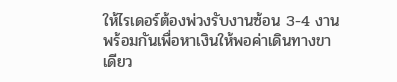ให้ไรเดอร์ต้องพ่วงรับงานซ้อน 3-4 งานพร้อมกันเพื่อหาเงินให้พอค่าเดินทางขาเดียว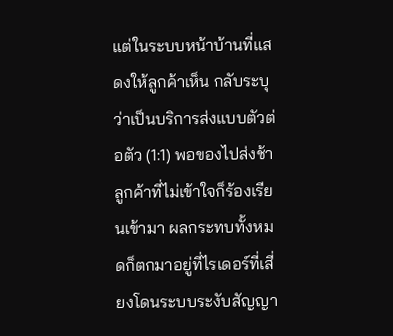แต่ในระบบหน้าบ้านที่แสดงให้ลูกค้าเห็น กลับระบุว่าเป็นบริการส่งแบบตัวต่อตัว (1:1) พอของไปส่งช้า ลูกค้าที่ไม่เข้าใจก็ร้องเรียนเข้ามา ผลกระทบทั้งหมดก็ตกมาอยู่ที่ไรเดอร์ที่เสี่ยงโดนระบบระงับสัญญา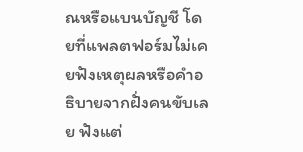ณหรือแบนบัญชี โดยที่แพลตฟอร์มไม่เคยฟังเหตุผลหรือคำอธิบายจากฝั่งคนขับเลย ฟังแต่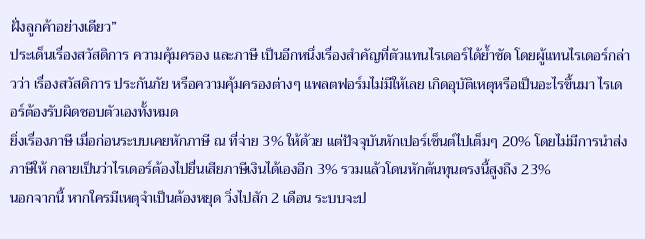ฝั่งลูกค้าอย่างเดียว”
ประเด็นเรื่องสวัสดิการ ความคุ้มครอง และภาษี เป็นอีกหนึ่งเรื่องสำคัญที่ตัวแทนไรเดอร์ได้ย้ำชัด โดยผู้แทนไรเดอร์กล่าวว่า เรื่องสวัสดิการ ประกันภัย หรือความคุ้มครองต่างๆ แพลตฟอร์มไม่มีให้เลย เกิดอุบัติเหตุหรือเป็นอะไรขึ้นมา ไรเดอร์ต้องรับผิดชอบตัวเองทั้งหมด
ยิ่งเรื่องภาษี เมื่อก่อนระบบเคยหักภาษี ณ ที่จ่าย 3% ให้ด้วย แต่ปัจจุบันหักเปอร์เซ็นต์ไปเต็มๆ 20% โดยไม่มีการนำส่งภาษีให้ กลายเป็นว่าไรเดอร์ต้องไปยื่นเสียภาษีเงินได้เองอีก 3% รวมแล้วโดนหักต้นทุนตรงนี้สูงถึง 23%
นอกจากนี้ หากใครมีเหตุจำเป็นต้องหยุด วิ่งไปสัก 2 เดือน ระบบจะป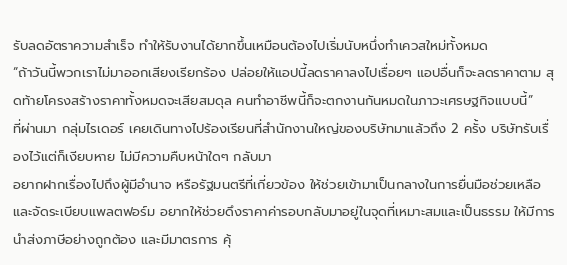รับลดอัตราความสำเร็จ ทำให้รับงานได้ยากขึ้นเหมือนต้องไปเริ่มนับหนึ่งทำเควสใหม่ทั้งหมด
“ถ้าวันนี้พวกเราไม่มาออกเสียงเรียกร้อง ปล่อยให้แอปนี้ลดราคาลงไปเรื่อยๆ แอปอื่นก็จะลดราคาตาม สุดท้ายโครงสร้างราคาทั้งหมดจะเสียสมดุล คนทำอาชีพนี้ก็จะตกงานกันหมดในภาวะเศรษฐกิจแบบนี้”
ที่ผ่านมา กลุ่มไรเดอร์ เคยเดินทางไปร้องเรียนที่สำนักงานใหญ่ของบริษัทมาแล้วถึง 2 ครั้ง บริษัทรับเรื่องไว้แต่ก็เงียบหาย ไม่มีความคืบหน้าใดๆ กลับมา
อยากฝากเรื่องไปถึงผู้มีอำนาจ หรือรัฐมนตรีที่เกี่ยวข้อง ให้ช่วยเข้ามาเป็นกลางในการยื่นมือช่วยเหลือและจัดระเบียบแพลตฟอร์ม อยากให้ช่วยดึงราคาค่ารอบกลับมาอยู่ในจุดที่เหมาะสมและเป็นธรรม ให้มีการนำส่งภาษีอย่างถูกต้อง และมีมาตรการ คุ้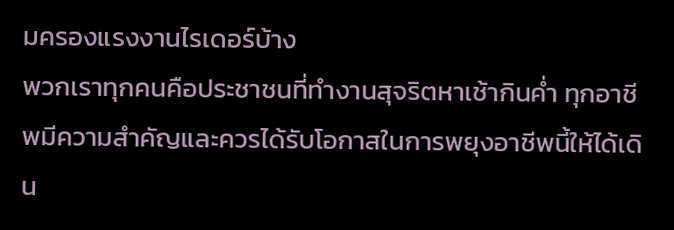มครองแรงงานไรเดอร์บ้าง
พวกเราทุกคนคือประชาชนที่ทำงานสุจริตหาเช้ากินค่ำ ทุกอาชีพมีความสำคัญและควรได้รับโอกาสในการพยุงอาชีพนี้ให้ได้เดิน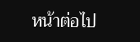หน้าต่อไป